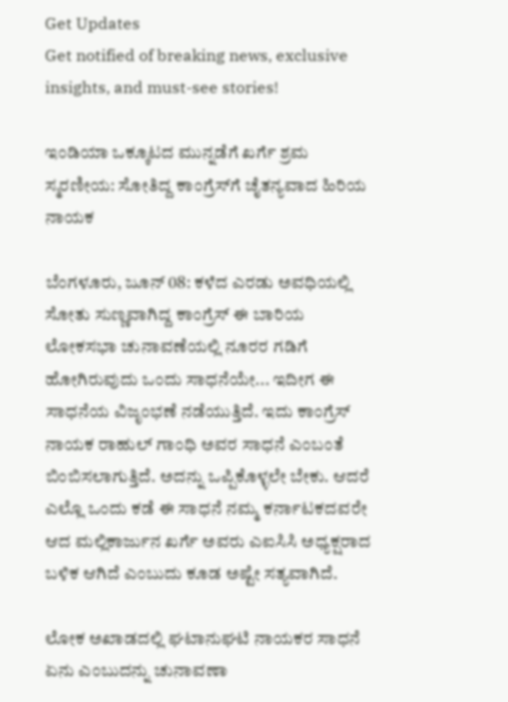Get Updates
Get notified of breaking news, exclusive insights, and must-see stories!

ಇಂಡಿಯಾ ಒಕ್ಕೂಟದ ಮುನ್ನಡೆಗೆ ಖರ್ಗೆ ಶ್ರಮ ಸ್ಮರಣೀಯ: ಸೋತಿದ್ದ ಕಾಂಗ್ರೆಸ್‌ಗೆ ಚೈತನ್ಯವಾದ ಹಿರಿಯ ನಾಯಕ

ಬೆಂಗಳೂರು, ಜೂನ್‌ 08: ಕಳೆದ ಎರಡು ಅವಧಿಯಲ್ಲಿ ಸೋತು ಸುಣ್ಣವಾಗಿದ್ದ ಕಾಂಗ್ರೆಸ್ ಈ ಬಾರಿಯ ಲೋಕಸಭಾ ಚುನಾವಣೆಯಲ್ಲಿ ನೂರರ ಗಡಿಗೆ ಹೋಗಿರುವುದು ಒಂದು ಸಾಧನೆಯೇ... ಇದೀಗ ಈ ಸಾಧನೆಯ ವಿಜೃಂಭಣೆ ನಡೆಯುತ್ತಿದೆ. ಇದು ಕಾಂಗ್ರೆಸ್ ನಾಯಕ ರಾಹುಲ್ ಗಾಂಧಿ ಅವರ ಸಾಧನೆ ಎಂಬಂತೆ ಬಿಂಬಿಸಲಾಗುತ್ತಿದೆ. ಅದನ್ನು ಒಪ್ಪಿಕೊಳ್ಳಲೇ ಬೇಕು. ಆದರೆ ಎಲ್ಲೊ ಒಂದು ಕಡೆ ಈ ಸಾಧನೆ ನಮ್ಮ ಕರ್ನಾಟಕದವರೇ ಆದ ಮಲ್ಲಿಕಾರ್ಜುನ ಖರ್ಗೆ ಅವರು ಎಐಸಿಸಿ ಅಧ್ಯಕ್ಷರಾದ ಬಳಿಕ ಆಗಿದೆ ಎಂಬುದು ಕೂಡ ಅಷ್ಟೇ ಸತ್ಯವಾಗಿದೆ.

ಲೋಕ ಅಖಾಡದಲ್ಲಿ ಘಟಾನುಘಟಿ ನಾಯಕರ ಸಾಧನೆ ಏನು ಎಂಬುದನ್ನು ಚುನಾವಣಾ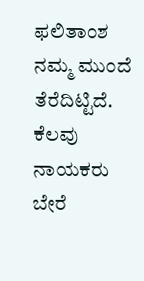ಫಲಿತಾಂಶ ನಮ್ಮ ಮುಂದೆ ತೆರೆದಿಟ್ಟಿದೆ. ಕೆಲವು ನಾಯಕರು ಬೇರೆ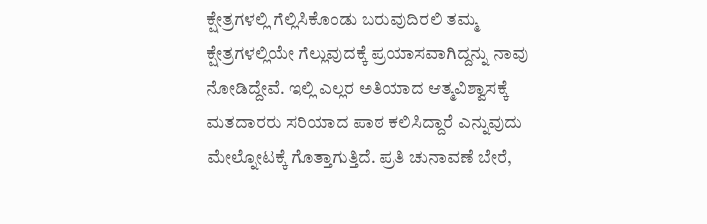ಕ್ಷೇತ್ರಗಳಲ್ಲಿ ಗೆಲ್ಲಿಸಿಕೊಂಡು ಬರುವುದಿರಲಿ ತಮ್ಮ ಕ್ಷೇತ್ರಗಳಲ್ಲಿಯೇ ಗೆಲ್ಲುವುದಕ್ಕೆ ಪ್ರಯಾಸವಾಗಿದ್ದನ್ನು ನಾವು ನೋಡಿದ್ದೇವೆ. ಇಲ್ಲಿ ಎಲ್ಲರ ಅತಿಯಾದ ಆತ್ಮವಿಶ್ವಾಸಕ್ಕೆ ಮತದಾರರು ಸರಿಯಾದ ಪಾಠ ಕಲಿಸಿದ್ದಾರೆ ಎನ್ನುವುದು ಮೇಲ್ನೋಟಕ್ಕೆ ಗೊತ್ತಾಗುತ್ತಿದೆ. ಪ್ರತಿ ಚುನಾವಣೆ ಬೇರೆ,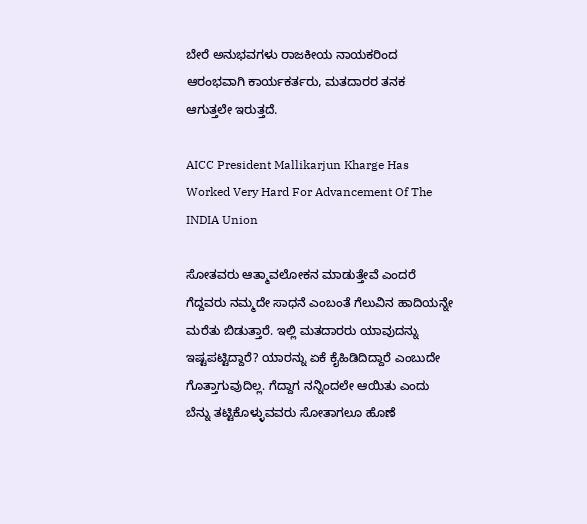ಬೇರೆ ಅನುಭವಗಳು ರಾಜಕೀಯ ನಾಯಕರಿಂದ ಆರಂಭವಾಗಿ ಕಾರ್ಯಕರ್ತರು, ಮತದಾರರ ತನಕ ಆಗುತ್ತಲೇ ಇರುತ್ತದೆ.

AICC President Mallikarjun Kharge Has Worked Very Hard For Advancement Of The INDIA Union

ಸೋತವರು ಆತ್ಮಾವಲೋಕನ ಮಾಡುತ್ತೇವೆ ಎಂದರೆ ಗೆದ್ದವರು ನಮ್ಮದೇ ಸಾಧನೆ ಎಂಬಂತೆ ಗೆಲುವಿನ ಹಾದಿಯನ್ನೇ ಮರೆತು ಬಿಡುತ್ತಾರೆ. ಇಲ್ಲಿ ಮತದಾರರು ಯಾವುದನ್ನು ಇಷ್ಟಪಟ್ಟಿದ್ದಾರೆ? ಯಾರನ್ನು ಏಕೆ ಕೈಹಿಡಿದಿದ್ದಾರೆ ಎಂಬುದೇ ಗೊತ್ತಾಗುವುದಿಲ್ಲ. ಗೆದ್ದಾಗ ನನ್ನಿಂದಲೇ ಆಯಿತು ಎಂದು ಬೆನ್ನು ತಟ್ಟಿಕೊಳ್ಳುವವರು ಸೋತಾಗಲೂ ಹೊಣೆ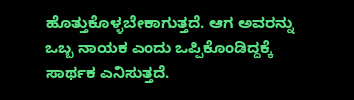ಹೊತ್ತುಕೊಳ್ಳಬೇಕಾಗುತ್ತದೆ. ಆಗ ಅವರನ್ನು ಒಬ್ಬ ನಾಯಕ ಎಂದು ಒಪ್ಪಿಕೊಂಡಿದ್ದಕ್ಕೆ ಸಾರ್ಥಕ ಎನಿಸುತ್ತದೆ.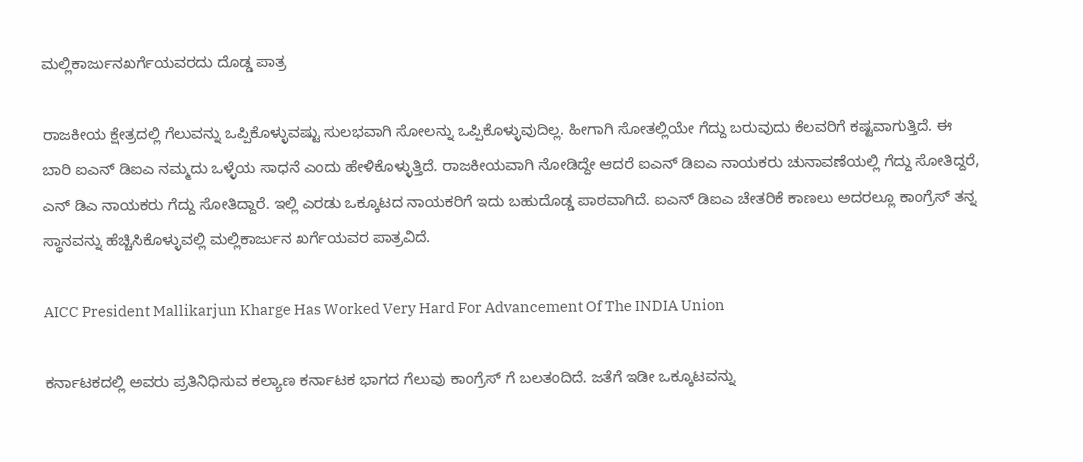ಮಲ್ಲಿಕಾರ್ಜುನಖರ್ಗೆಯವರದು ದೊಡ್ಡ ಪಾತ್ರ

ರಾಜಕೀಯ ಕ್ಷೇತ್ರದಲ್ಲಿ ಗೆಲುವನ್ನು ಒಪ್ಪಿಕೊಳ್ಳುವಷ್ಟು ಸುಲಭವಾಗಿ ಸೋಲನ್ನು ಒಪ್ಪಿಕೊಳ್ಳುವುದಿಲ್ಲ. ಹೀಗಾಗಿ ಸೋತಲ್ಲಿಯೇ ಗೆದ್ದು ಬರುವುದು ಕೆಲವರಿಗೆ ಕಷ್ಟವಾಗುತ್ತಿದೆ. ಈ ಬಾರಿ ಐಎನ್ ಡಿಐಎ ನಮ್ಮದು ಒಳ್ಳೆಯ ಸಾಧನೆ ಎಂದು ಹೇಳಿಕೊಳ್ಳುತ್ತಿದೆ. ರಾಜಕೀಯವಾಗಿ ನೋಡಿದ್ದೇ ಆದರೆ ಐಎನ್ ಡಿಐಎ ನಾಯಕರು ಚುನಾವಣೆಯಲ್ಲಿ ಗೆದ್ದು ಸೋತಿದ್ದರೆ, ಎನ್ ಡಿಎ ನಾಯಕರು ಗೆದ್ದು ಸೋತಿದ್ದಾರೆ. ಇಲ್ಲಿ ಎರಡು ಒಕ್ಕೂಟದ ನಾಯಕರಿಗೆ ಇದು ಬಹುದೊಡ್ಡ ಪಾಠವಾಗಿದೆ. ಐಎನ್ ಡಿಐಎ ಚೇತರಿಕೆ ಕಾಣಲು ಅದರಲ್ಲೂ ಕಾಂಗ್ರೆಸ್ ತನ್ನ ಸ್ಥಾನವನ್ನು ಹೆಚ್ಚಿಸಿಕೊಳ್ಳುವಲ್ಲಿ ಮಲ್ಲಿಕಾರ್ಜುನ ಖರ್ಗೆಯವರ ಪಾತ್ರವಿದೆ.

AICC President Mallikarjun Kharge Has Worked Very Hard For Advancement Of The INDIA Union

ಕರ್ನಾಟಕದಲ್ಲಿ ಅವರು ಪ್ರತಿನಿಧಿಸುವ ಕಲ್ಯಾಣ ಕರ್ನಾಟಕ ಭಾಗದ ಗೆಲುವು ಕಾಂಗ್ರೆಸ್ ಗೆ ಬಲತಂದಿದೆ. ಜತೆಗೆ ಇಡೀ ಒಕ್ಕೂಟವನ್ನು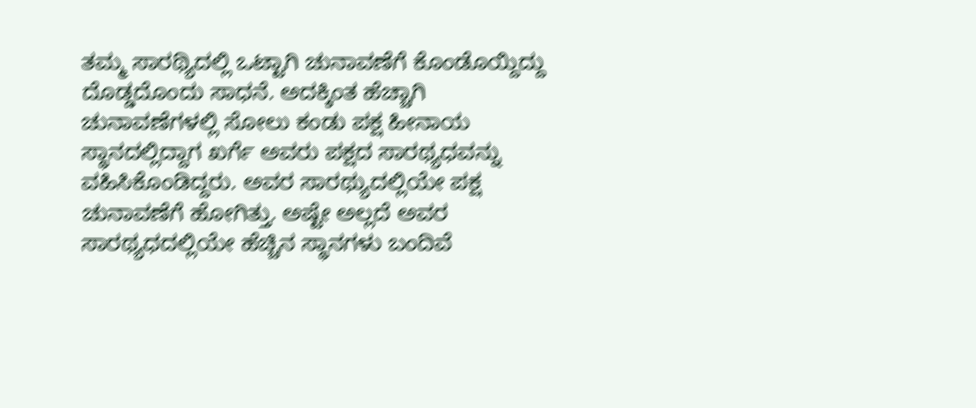ತಮ್ಮ ಸಾರಥ್ಯಿದಲ್ಲಿ ಒಟ್ಟಾಗಿ ಚುನಾವಣೆಗೆ ಕೊಂಡೊಯ್ದಿದ್ದು ದೊಡ್ಡದೊಂದು ಸಾಧನೆ. ಅದಕ್ಕಿಂತ ಹೆಚ್ಚಾಗಿ ಚುನಾವಣೆಗಳಲ್ಲಿ ಸೋಲು ಕಂಡು ಪಕ್ಷ ಹೀನಾಯ ಸ್ಥಾನದಲ್ಲಿದ್ದಾಗ ಖರ್ಗೆ ಅವರು ಪಕ್ಷದ ಸಾರಥ್ಯಧವನ್ನು ವಹಿಸಿಕೊಂಡಿದ್ದರು. ಅವರ ಸಾರಥ್ಯುದಲ್ಲಿಯೇ ಪಕ್ಷ ಚುನಾವಣೆಗೆ ಹೋಗಿತ್ತು. ಅಷ್ಟೇ ಅಲ್ಲದೆ ಅವರ ಸಾರಥ್ಯಧದಲ್ಲಿಯೇ ಹೆಚ್ಚಿನ ಸ್ಥಾನಗಳು ಬಂದಿವೆ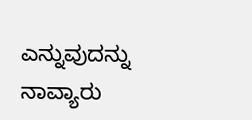ಎನ್ನುವುದನ್ನು ನಾವ್ಯಾರು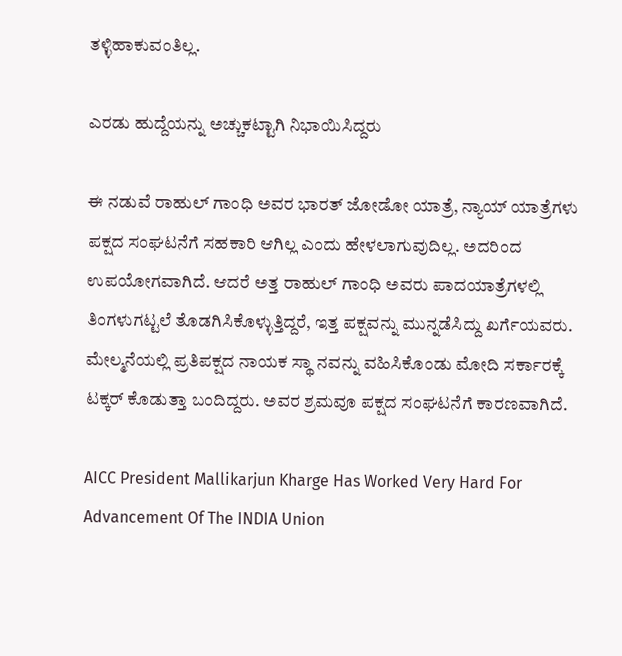ತಳ್ಳಿಹಾಕುವಂತಿಲ್ಲ.

ಎರಡು ಹುದ್ದೆಯನ್ನು ಅಚ್ಚುಕಟ್ಟಾಗಿ ನಿಭಾಯಿಸಿದ್ದರು

ಈ ನಡುವೆ ರಾಹುಲ್ ಗಾಂಧಿ ಅವರ ಭಾರತ್ ಜೋಡೋ ಯಾತ್ರೆ, ನ್ಯಾಯ್ ಯಾತ್ರೆಗಳು ಪಕ್ಷದ ಸಂಘಟನೆಗೆ ಸಹಕಾರಿ ಆಗಿಲ್ಲ ಎಂದು ಹೇಳಲಾಗುವುದಿಲ್ಲ. ಅದರಿಂದ ಉಪಯೋಗವಾಗಿದೆ. ಆದರೆ ಅತ್ತ ರಾಹುಲ್ ಗಾಂಧಿ ಅವರು ಪಾದಯಾತ್ರೆಗಳಲ್ಲಿ ತಿಂಗಳುಗಟ್ಟಲೆ ತೊಡಗಿಸಿಕೊಳ್ಳುತ್ತಿದ್ದರೆ, ಇತ್ತ ಪಕ್ಷವನ್ನು ಮುನ್ನಡೆಸಿದ್ದು ಖರ್ಗೆಯವರು. ಮೇಲ್ಮನೆಯಲ್ಲಿ ಪ್ರತಿಪಕ್ಷದ ನಾಯಕ ಸ್ಥಾ ನವನ್ನು ವಹಿಸಿಕೊಂಡು ಮೋದಿ ಸರ್ಕಾರಕ್ಕೆ ಟಕ್ಕರ್ ಕೊಡುತ್ತಾ ಬಂದಿದ್ದರು. ಅವರ ಶ್ರಮವೂ ಪಕ್ಷದ ಸಂಘಟನೆಗೆ ಕಾರಣವಾಗಿದೆ.

AICC President Mallikarjun Kharge Has Worked Very Hard For Advancement Of The INDIA Union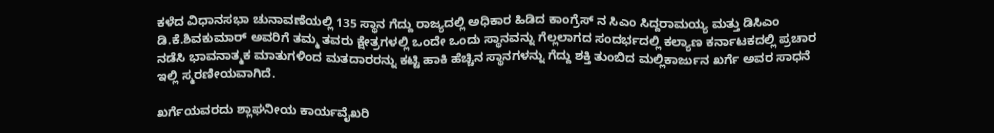ಕಳೆದ ವಿಧಾನಸಭಾ ಚುನಾವಣೆಯಲ್ಲಿ 135 ಸ್ಥಾನ ಗೆದ್ದು ರಾಜ್ಯದಲ್ಲಿ ಅಧಿಕಾರ ಹಿಡಿದ ಕಾಂಗ್ರೆಸ್ ನ ಸಿಎಂ ಸಿದ್ದರಾಮಯ್ಯ ಮತ್ತು ಡಿಸಿಎಂ ಡಿ.ಕೆ.ಶಿವಕುಮಾರ್ ಅವರಿಗೆ ತಮ್ಮ ತವರು ಕ್ಷೇತ್ರಗಳಲ್ಲಿ ಒಂದೇ ಒಂದು ಸ್ಥಾನವನ್ನು ಗೆಲ್ಲಲಾಗದ ಸಂದರ್ಭದಲ್ಲಿ ಕಲ್ಯಾಣ ಕರ್ನಾಟಕದಲ್ಲಿ ಪ್ರಚಾರ ನಡೆಸಿ ಭಾವನಾತ್ಮಕ ಮಾತುಗಳಿಂದ ಮತದಾರರನ್ನು ಕಟ್ಟಿ ಹಾಕಿ ಹೆಚ್ಚಿನ ಸ್ಥಾನಗಳನ್ನು ಗೆದ್ದು ಶಕ್ತಿ ತುಂಬಿದ ಮಲ್ಲಿಕಾರ್ಜುನ ಖರ್ಗೆ ಅವರ ಸಾಧನೆ ಇಲ್ಲಿ ಸ್ಮರಣೀಯವಾಗಿದೆ.

ಖರ್ಗೆಯವರದು ಶ್ಲಾಘನೀಯ ಕಾರ್ಯವೈಖರಿ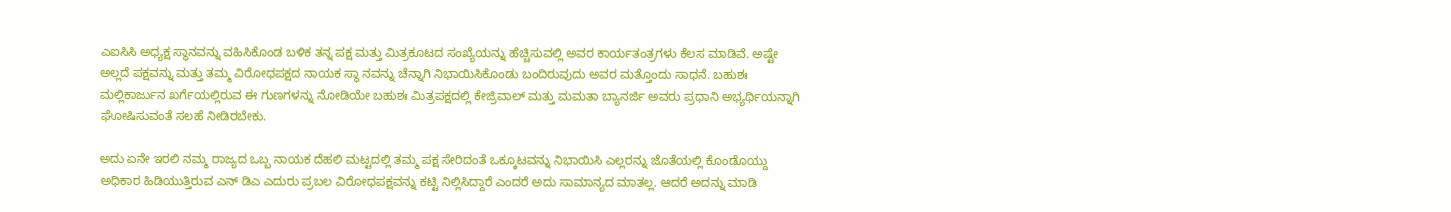ಎಐಸಿಸಿ ಅಧ್ಯಕ್ಷ ಸ್ಥಾನವನ್ನು ವಹಿಸಿಕೊಂಡ ಬಳಿಕ ತನ್ನ ಪಕ್ಷ ಮತ್ತು ಮಿತ್ರಕೂಟದ ಸಂಖ್ಯೆಯನ್ನು ಹೆಚ್ಚಿಸುವಲ್ಲಿ ಅವರ ಕಾರ್ಯತಂತ್ರಗಳು ಕೆಲಸ ಮಾಡಿವೆ. ಅಷ್ಟೇ ಅಲ್ಲದೆ ಪಕ್ಷವನ್ನು ಮತ್ತು ತಮ್ಮ ವಿರೋಧಪಕ್ಷದ ನಾಯಕ ಸ್ಥಾ ನವನ್ನು ಚೆನ್ನಾಗಿ ನಿಭಾಯಿಸಿಕೊಂಡು ಬಂದಿರುವುದು ಅವರ ಮತ್ತೊಂದು ಸಾಧನೆ. ಬಹುಶಃ ಮಲ್ಲಿಕಾರ್ಜುನ ಖರ್ಗೆಯಲ್ಲಿರುವ ಈ ಗುಣಗಳನ್ನು ನೋಡಿಯೇ ಬಹುಶಃ ಮಿತ್ರಪಕ್ಷದಲ್ಲಿ ಕೇಜ್ರಿವಾಲ್ ಮತ್ತು ಮಮತಾ ಬ್ಯಾನರ್ಜಿ ಅವರು ಪ್ರಧಾನಿ ಅಭ್ಯರ್ಥಿಯನ್ನಾಗಿ ಘೋಷಿಸುವಂತೆ ಸಲಹೆ ನೀಡಿರಬೇಕು.

ಅದು ಏನೇ ಇರಲಿ ನಮ್ಮ ರಾಜ್ಯದ ಒಬ್ಬ ನಾಯಕ ದೆಹಲಿ ಮಟ್ಟದಲ್ಲಿ ತಮ್ಮ ಪಕ್ಷ ಸೇರಿದಂತೆ ಒಕ್ಕೂಟವನ್ನು ನಿಭಾಯಿಸಿ ಎಲ್ಲರನ್ನು ಜೊತೆಯಲ್ಲಿ ಕೊಂಡೊಯ್ದು ಅಧಿಕಾರ ಹಿಡಿಯುತ್ತಿರುವ ಎನ್ ಡಿಎ ಎದುರು ಪ್ರಬಲ ವಿರೋಧಪಕ್ಷವನ್ನು ಕಟ್ಟಿ ನಿಲ್ಲಿಸಿದ್ದಾರೆ ಎಂದರೆ ಅದು ಸಾಮಾನ್ಯದ ಮಾತಲ್ಲ. ಆದರೆ ಅದನ್ನು ಮಾಡಿ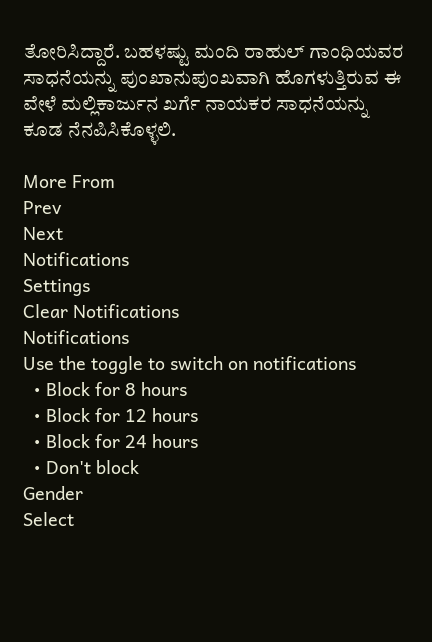ತೋರಿಸಿದ್ದಾರೆ. ಬಹಳಷ್ಟು ಮಂದಿ ರಾಹುಲ್ ಗಾಂಧಿಯವರ ಸಾಧನೆಯನ್ನು ಪುಂಖಾನುಪುಂಖವಾಗಿ ಹೊಗಳುತ್ತಿರುವ ಈ ವೇಳೆ ಮಲ್ಲಿಕಾರ್ಜುನ ಖರ್ಗೆ ನಾಯಕರ ಸಾಧನೆಯನ್ನು ಕೂಡ ನೆನಪಿಸಿಕೊಳ್ಳಲಿ.

More From
Prev
Next
Notifications
Settings
Clear Notifications
Notifications
Use the toggle to switch on notifications
  • Block for 8 hours
  • Block for 12 hours
  • Block for 24 hours
  • Don't block
Gender
Select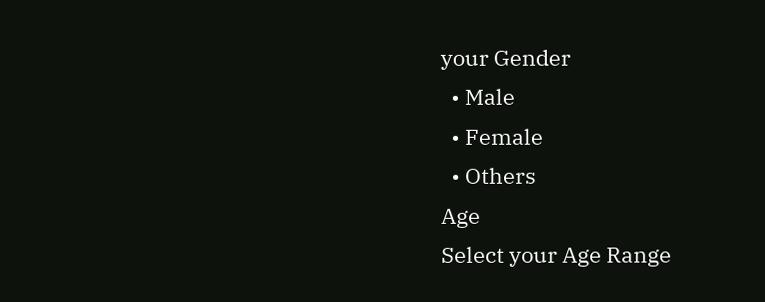your Gender
  • Male
  • Female
  • Others
Age
Select your Age Range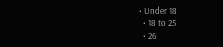• Under 18
  • 18 to 25
  • 26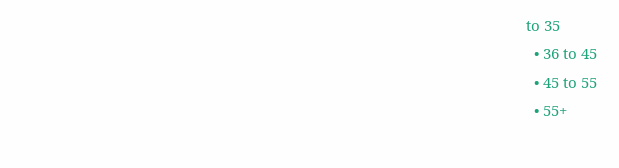to 35
  • 36 to 45
  • 45 to 55
  • 55+